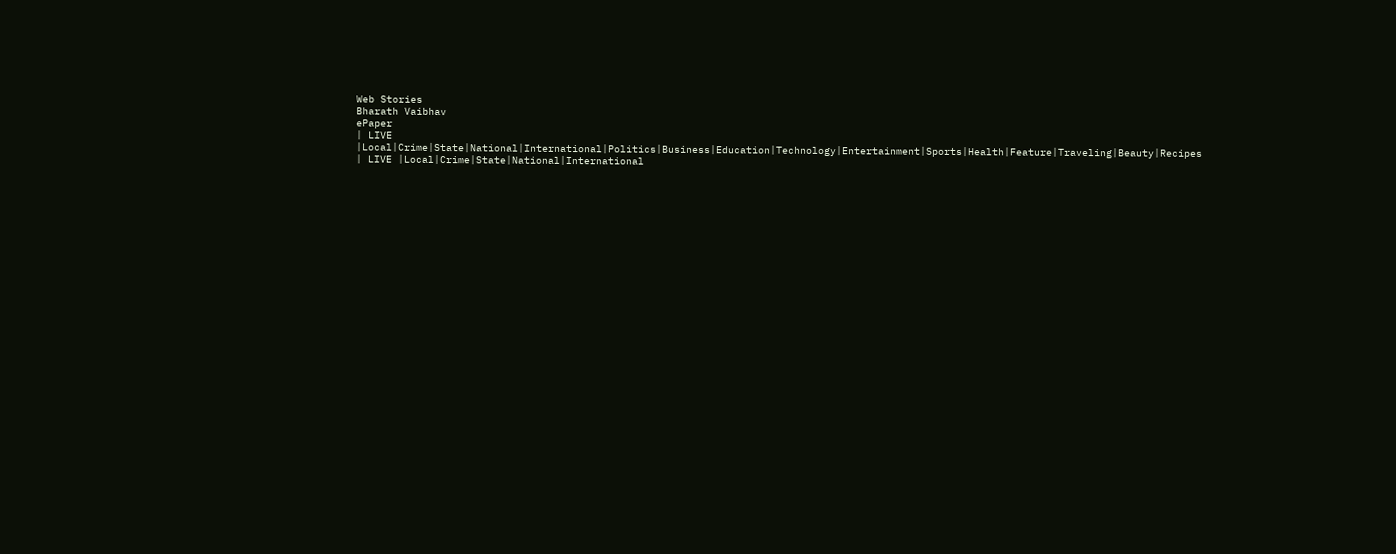Web Stories
Bharath Vaibhav
ePaper
| LIVE |Local|Crime|State|National|International|Politics|Business|Education|Technology|Entertainment|Sports|Health|Feature|Traveling|Beauty|Recipes
| LIVE |Local|Crime|State|National|International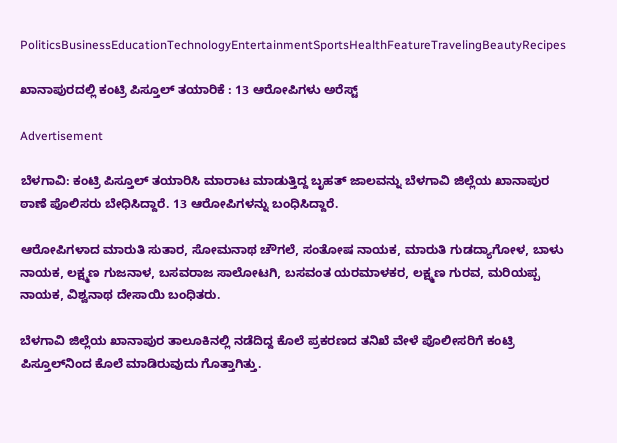PoliticsBusinessEducationTechnologyEntertainmentSportsHealthFeatureTravelingBeautyRecipes

ಖಾನಾಪುರದಲ್ಲಿ ಕಂಟ್ರಿ ಪಿಸ್ತೂಲ್ ತಯಾರಿಕೆ : 13 ಆರೋಪಿಗಳು ಅರೆಸ್ಟ್

Advertisement

ಬೆಳಗಾವಿ: ಕಂಟ್ರಿ ಪಿಸ್ತೂಲ್ ತಯಾರಿಸಿ ಮಾರಾಟ ಮಾಡುತ್ತಿದ್ದ ಬೃಹತ್ ಜಾಲವನ್ನು ಬೆಳಗಾವಿ ಜಿಲ್ಲೆಯ ಖಾನಾಪುರ ಠಾಣೆ ಪೊಲಿಸರು ಬೇಧಿಸಿದ್ದಾರೆ. 13 ಆರೋಪಿಗಳನ್ನು ಬಂಧಿಸಿದ್ದಾರೆ.

ಆರೋಪಿಗಳಾದ ಮಾರುತಿ ಸುತಾರ, ಸೋಮನಾಥ ಚೌಗಲೆ, ಸಂತೋಷ ನಾಯಕ, ಮಾರುತಿ ಗುಡದ್ಯಾಗೋಳ, ಬಾಳು ನಾಯಕ, ಲಕ್ಷ್ಮಣ ಗುಜನಾಳ, ಬಸವರಾಜ ಸಾಲೋಟಗಿ, ಬಸವಂತ ಯರಮಾಳಕರ, ಲಕ್ಷ್ಮಣ ಗುರವ, ಮರಿಯಪ್ಪ ನಾಯಕ, ವಿಶ್ವನಾಥ ದೇಸಾಯಿ ಬಂಧಿತರು.

ಬೆಳಗಾವಿ ಜಿಲ್ಲೆಯ ಖಾನಾಪುರ ತಾಲೂಕಿನಲ್ಲಿ ನಡೆದಿದ್ದ ಕೊಲೆ ಪ್ರಕರಣದ ತನಿಖೆ ವೇಳೆ ಪೊಲೀಸರಿಗೆ ಕಂಟ್ರಿ ಪಿಸ್ತೂಲ್‌ನಿಂದ ಕೊಲೆ ಮಾಡಿರುವುದು ಗೊತ್ತಾಗಿತ್ತು.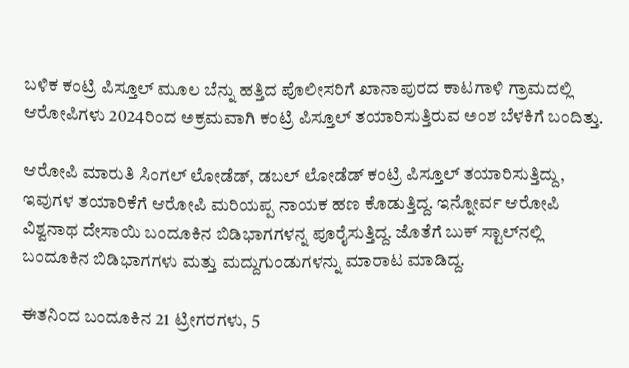ಬಳಿಕ ಕಂಟ್ರಿ ಪಿಸ್ತೂಲ್ ಮೂಲ ಬೆನ್ನು ಹತ್ತಿದ ಪೊಲೀಸರಿಗೆ ಖಾನಾಪುರದ ಕಾಟಗಾಳಿ ಗ್ರಾಮದಲ್ಲಿ ಆರೋಪಿಗಳು 2024ರಿಂದ ಅಕ್ರಮವಾಗಿ ಕಂಟ್ರಿ ಪಿಸ್ತೂಲ್ ತಯಾರಿಸುತ್ತಿರುವ ಅಂಶ ಬೆಳಕಿಗೆ ಬಂದಿತ್ತು.

ಆರೋಪಿ ಮಾರುತಿ ಸಿಂಗಲ್ ಲೋಡೆಡ್, ಡಬಲ್ ಲೋಡೆಡ್ ಕಂಟ್ರಿ ಪಿಸ್ತೂಲ್ ತಯಾರಿಸುತ್ತಿದ್ದು, ಇವುಗಳ ತಯಾರಿಕೆಗೆ ಆರೋಪಿ ಮರಿಯಪ್ಪ ನಾಯಕ ಹಣ ಕೊಡುತ್ತಿದ್ದ. ಇನ್ನೋರ್ವ ಆರೋಪಿ ವಿಶ್ವನಾಥ ದೇಸಾಯಿ ಬಂದೂಕಿನ ಬಿಡಿಭಾಗಗಳನ್ನ ಪೂರೈಸುತ್ತಿದ್ದ. ಜೊತೆಗೆ ಬುಕ್ ಸ್ಟಾಲ್‌ನಲ್ಲಿ ಬಂದೂಕಿನ ಬಿಡಿಭಾಗಗಳು ಮತ್ತು ಮದ್ದುಗುಂಡುಗಳನ್ನು ಮಾರಾಟ ಮಾಡಿದ್ದ.

ಈತನಿಂದ ಬಂದೂಕಿನ 21 ಟ್ರೀಗರಗಳು, 5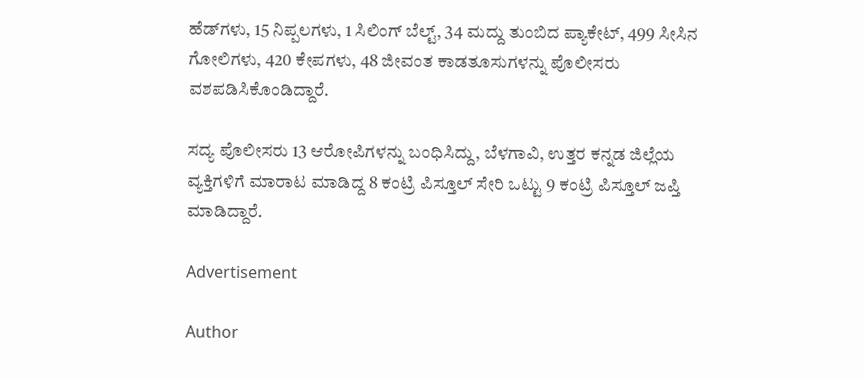ಹೆಡ್‌ಗಳು, 15 ನಿಪ್ಪಲಗಳು, 1 ಸಿಲಿಂಗ್ ಬೆಲ್ಟ್, 34 ಮದ್ದು ತುಂಬಿದ ಪ್ಯಾಕೇಟ್, 499 ಸೀಸಿನ ಗೋಲಿಗಳು, 420 ಕೇಪಗಳು, 48 ಜೀವಂತ ಕಾಡತೂಸುಗಳನ್ನು ಪೊಲೀಸರು ವಶಪಡಿಸಿಕೊಂಡಿದ್ದಾರೆ.

ಸದ್ಯ ಪೊಲೀಸರು 13 ಆರೋಪಿಗಳನ್ನು ಬಂಧಿಸಿದ್ದು, ಬೆಳಗಾವಿ, ಉತ್ತರ ಕನ್ನಡ ಜಿಲ್ಲೆಯ ವ್ಯಕ್ತಿಗಳಿಗೆ ಮಾರಾಟ ಮಾಡಿದ್ದ 8 ಕಂಟ್ರಿ ಪಿಸ್ತೂಲ್ ಸೇರಿ ಒಟ್ಟು 9 ಕಂಟ್ರಿ ಪಿಸ್ತೂಲ್ ಜಪ್ತಿ ಮಾಡಿದ್ದಾರೆ.

Advertisement

Author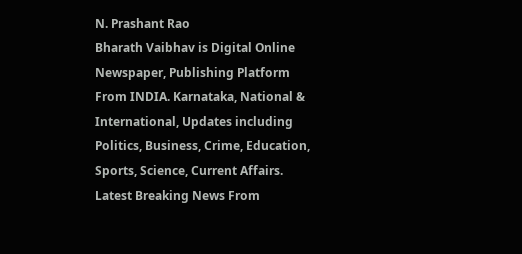N. Prashant Rao
Bharath Vaibhav is Digital Online Newspaper, Publishing Platform From INDIA. Karnataka, National & International, Updates including Politics, Business, Crime, Education, Sports, Science, Current Affairs. Latest Breaking News From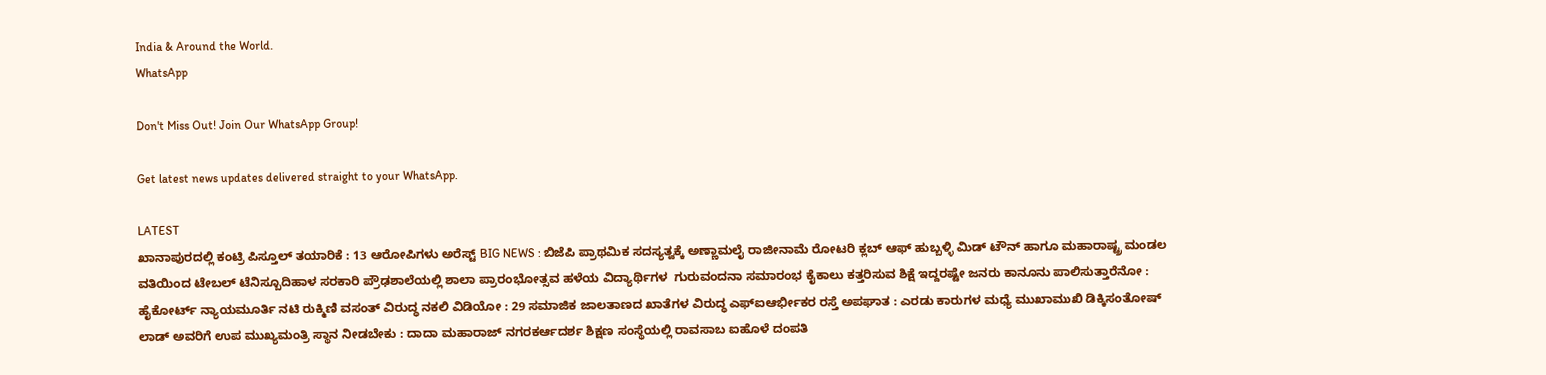India & Around the World.
WhatsApp

Don't Miss Out! Join Our WhatsApp Group!

Get latest news updates delivered straight to your WhatsApp.

LATEST
ಖಾನಾಪುರದಲ್ಲಿ ಕಂಟ್ರಿ ಪಿಸ್ತೂಲ್ ತಯಾರಿಕೆ : 13 ಆರೋಪಿಗಳು ಅರೆಸ್ಟ್ BIG NEWS : ಬಿಜೆಪಿ ಪ್ರಾಥಮಿಕ ಸದಸ್ಯತ್ವಕ್ಕೆ ಅಣ್ಣಾಮಲೈ ರಾಜೀನಾಮೆ ರೋಟರಿ ಕ್ಲಬ್ ಆಫ್ ಹುಬ್ಬಳ್ಳಿ ಮಿಡ್ ಟೌನ್ ಹಾಗೂ ಮಹಾರಾಷ್ಟ್ರ ಮಂಡಲ ವತಿಯಿಂದ ಟೇಬಲ್ ಟೆನಿಸ್ಬೂದಿಹಾಳ ಸರಕಾರಿ ಪ್ರೌಢಶಾಲೆಯಲ್ಲಿ ಶಾಲಾ ಪ್ರಾರಂಭೋತ್ಸವ ಹಳೆಯ ವಿದ್ಯಾರ್ಥಿಗಳ  ಗುರುವಂದನಾ ಸಮಾರಂಭ ಕೈಕಾಲು ಕತ್ತರಿಸುವ ಶಿಕ್ಷೆ ಇದ್ದರಷ್ಟೇ ಜನರು ಕಾನೂನು ಪಾಲಿಸುತ್ತಾರೆನೋ : ಹೈಕೋರ್ಟ್ ನ್ಯಾಯಮೂರ್ತಿ ನಟಿ ರುಕ್ಮಿಣಿ ವಸಂತ್‌ ವಿರುದ್ಧ ನಕಲಿ ವಿಡಿಯೋ : 29 ಸಮಾಜಿಕ ಜಾಲತಾಣದ ಖಾತೆಗಳ ವಿರುದ್ಧ ಎಫ್‌ಐಆರ್ಭೀಕರ ರಸ್ತೆ ಅಪಘಾತ : ಎರಡು ಕಾರುಗಳ ಮಧ್ಯೆ ಮುಖಾಮುಖಿ ಡಿಕ್ಕಿಸಂತೋಷ್ ಲಾಡ್ ಅವರಿಗೆ ಉಪ ಮುಖ್ಯಮಂತ್ರಿ ಸ್ಥಾನ ನೀಡಬೇಕು : ದಾದಾ ಮಹಾರಾಜ್ ನಗರಕರ್ಆದರ್ಶ ಶಿಕ್ಷಣ ಸಂಸ್ಥೆಯಲ್ಲಿ ರಾವಸಾಬ ಐಹೊಳೆ ದಂಪತಿ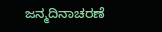ಜನ್ಮದಿನಾಚರಣೆ